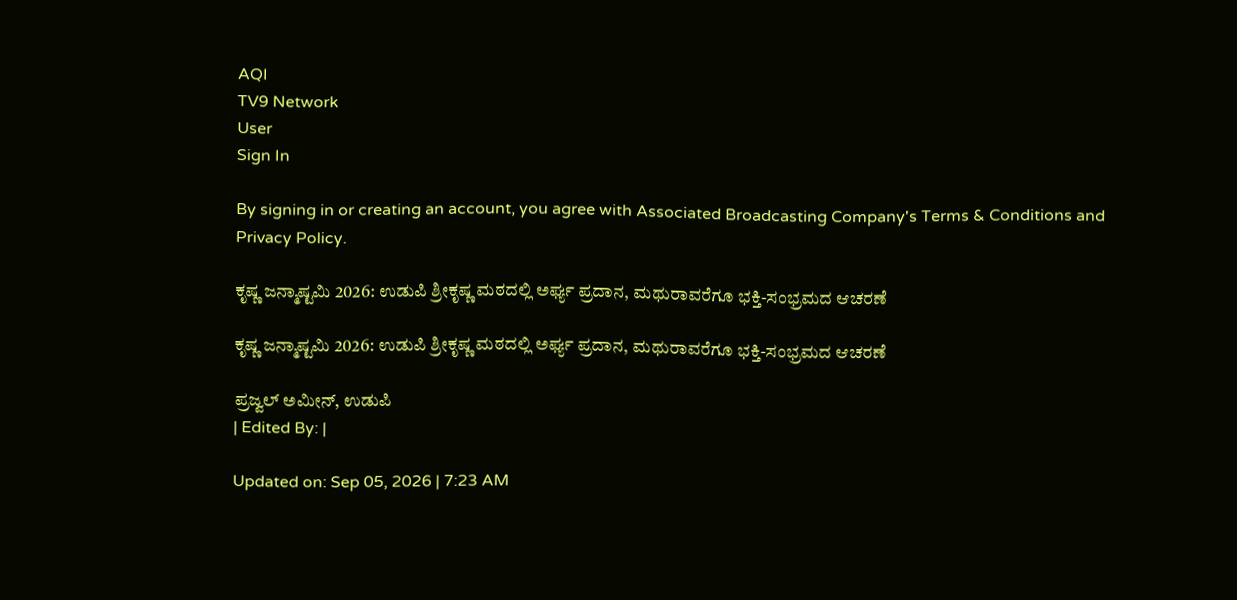AQI
TV9 Network
User
Sign In

By signing in or creating an account, you agree with Associated Broadcasting Company's Terms & Conditions and Privacy Policy.

ಕೃಷ್ಣ ಜನ್ಮಾಷ್ಟಮಿ 2026: ಉಡುಪಿ ಶ್ರೀಕೃಷ್ಣ ಮಠದಲ್ಲಿ ಅರ್ಘ್ಯ ಪ್ರದಾನ, ಮಥುರಾವರೆಗೂ ಭಕ್ತಿ-ಸಂಭ್ರಮದ ಆಚರಣೆ

ಕೃಷ್ಣ ಜನ್ಮಾಷ್ಟಮಿ 2026: ಉಡುಪಿ ಶ್ರೀಕೃಷ್ಣ ಮಠದಲ್ಲಿ ಅರ್ಘ್ಯ ಪ್ರದಾನ, ಮಥುರಾವರೆಗೂ ಭಕ್ತಿ-ಸಂಭ್ರಮದ ಆಚರಣೆ

ಪ್ರಜ್ವಲ್ ಅಮೀನ್, ಉಡುಪಿ
| Edited By: |

Updated on: Sep 05, 2026 | 7:23 AM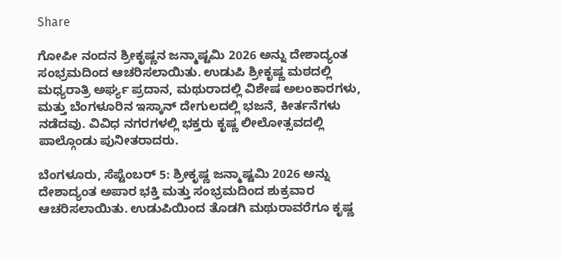Share

ಗೋಪೀ ನಂದನ ಶ್ರೀಕೃಷ್ಣನ ಜನ್ಮಾಷ್ಟಮಿ 2026 ಅನ್ನು ದೇಶಾದ್ಯಂತ ಸಂಭ್ರಮದಿಂದ ಆಚರಿಸಲಾಯಿತು. ಉಡುಪಿ ಶ್ರೀಕೃಷ್ಣ ಮಠದಲ್ಲಿ ಮಧ್ಯರಾತ್ರಿ ಅರ್ಘ್ಯ ಪ್ರದಾನ, ಮಥುರಾದಲ್ಲಿ ವಿಶೇಷ ಅಲಂಕಾರಗಳು, ಮತ್ತು ಬೆಂಗಳೂರಿನ ಇಸ್ಕಾನ್ ದೇಗುಲದಲ್ಲಿ ಭಜನೆ, ಕೀರ್ತನೆಗಳು ನಡೆದವು. ವಿವಿಧ ನಗರಗಳಲ್ಲಿ ಭಕ್ತರು ಕೃಷ್ಣ ಲೀಲೋತ್ಸವದಲ್ಲಿ ಪಾಲ್ಗೊಂಡು ಪುನೀತರಾದರು.

ಬೆಂಗಳೂರು, ಸೆಪ್ಟೆಂಬರ್ 5: ಶ್ರೀಕೃಷ್ಣ ಜನ್ಮಾಷ್ಟಮಿ 2026 ಅನ್ನು ದೇಶಾದ್ಯಂತ ಅಪಾರ ಭಕ್ತಿ ಮತ್ತು ಸಂಭ್ರಮದಿಂದ ಶುಕ್ರವಾರ ಆಚರಿಸಲಾಯಿತು. ಉಡುಪಿಯಿಂದ ತೊಡಗಿ ಮಥುರಾವರೆಗೂ ಕೃಷ್ಣ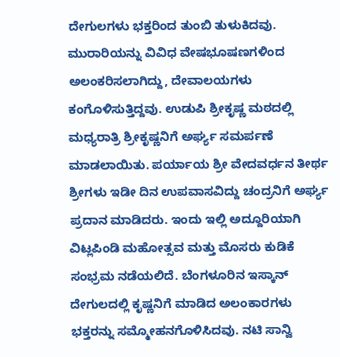ದೇಗುಲಗಳು ಭಕ್ತರಿಂದ ತುಂಬಿ ತುಳುಕಿದವು. ಮುರಾರಿಯನ್ನು ವಿವಿಧ ವೇಷಭೂಷಣಗಳಿಂದ ಅಲಂಕರಿಸಲಾಗಿದ್ದು, ದೇವಾಲಯಗಳು ಕಂಗೊಳಿಸುತ್ತಿದ್ದವು. ಉಡುಪಿ ಶ್ರೀಕೃಷ್ಣ ಮಠದಲ್ಲಿ ಮಧ್ಯರಾತ್ರಿ ಶ್ರೀಕೃಷ್ಣನಿಗೆ ಅರ್ಘ್ಯ ಸಮರ್ಪಣೆ ಮಾಡಲಾಯಿತು. ಪರ್ಯಾಯ ಶ್ರೀ ವೇದವರ್ಧನ ತೀರ್ಥ ಶ್ರೀಗಳು ಇಡೀ ದಿನ ಉಪವಾಸವಿದ್ದು ಚಂದ್ರನಿಗೆ ಅರ್ಘ್ಯ ಪ್ರದಾನ ಮಾಡಿದರು. ಇಂದು ಇಲ್ಲಿ ಅದ್ದೂರಿಯಾಗಿ ವಿಟ್ಲಪಿಂಡಿ ಮಹೋತ್ಸವ ಮತ್ತು ಮೊಸರು ಕುಡಿಕೆ ಸಂಭ್ರಮ ನಡೆಯಲಿದೆ. ಬೆಂಗಳೂರಿನ ಇಸ್ಕಾನ್ ದೇಗುಲದಲ್ಲಿ ಕೃಷ್ಣನಿಗೆ ಮಾಡಿದ ಅಲಂಕಾರಗಳು ಭಕ್ತರನ್ನು ಸಮ್ಮೋಹನಗೊಳಿಸಿದವು. ನಟಿ ಸಾನ್ವಿ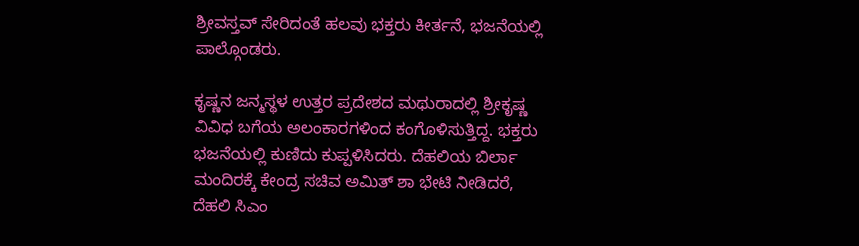ಶ್ರೀವಸ್ತವ್ ಸೇರಿದಂತೆ ಹಲವು ಭಕ್ತರು ಕೀರ್ತನೆ, ಭಜನೆಯಲ್ಲಿ ಪಾಲ್ಗೊಂಡರು.

ಕೃಷ್ಣನ ಜನ್ಮಸ್ಥಳ ಉತ್ತರ ಪ್ರದೇಶದ ಮಥುರಾದಲ್ಲಿ ಶ್ರೀಕೃಷ್ಣ ವಿವಿಧ ಬಗೆಯ ಅಲಂಕಾರಗಳಿಂದ ಕಂಗೊಳಿಸುತ್ತಿದ್ದ. ಭಕ್ತರು ಭಜನೆಯಲ್ಲಿ ಕುಣಿದು ಕುಪ್ಪಳಿಸಿದರು. ದೆಹಲಿಯ ಬಿರ್ಲಾ ಮಂದಿರಕ್ಕೆ ಕೇಂದ್ರ ಸಚಿವ ಅಮಿತ್ ಶಾ ಭೇಟಿ ನೀಡಿದರೆ, ದೆಹಲಿ ಸಿಎಂ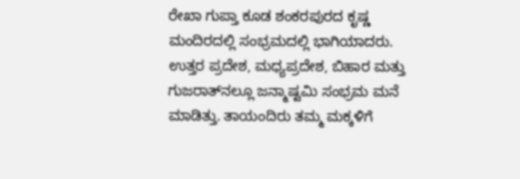ರೇಖಾ ಗುಪ್ತಾ ಕೂಡ ಶಂಕರಪುರದ ಕೃಷ್ಣ ಮಂದಿರದಲ್ಲಿ ಸಂಭ್ರಮದಲ್ಲಿ ಭಾಗಿಯಾದರು. ಉತ್ತರ ಪ್ರದೇಶ, ಮಧ್ಯಪ್ರದೇಶ, ಬಿಹಾರ ಮತ್ತು ಗುಜರಾತ್‌ನಲ್ಲೂ ಜನ್ಮಾಷ್ಟಮಿ ಸಂಭ್ರಮ ಮನೆ ಮಾಡಿತ್ತು. ತಾಯಂದಿರು ತಮ್ಮ ಮಕ್ಕಳಿಗೆ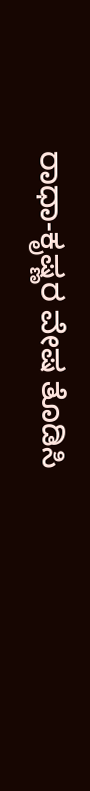ರಾಧಾ-ಕೃಷ್ಣರ ವೇಷ ತೊಡಿಸಿ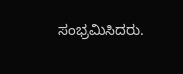ಸಂಭ್ರಮಿಸಿದರು.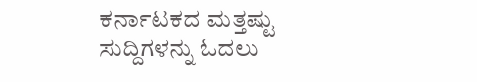ಕರ್ನಾಟಕದ ಮತ್ತಷ್ಟು ಸುದ್ದಿಗಳನ್ನು ಓದಲು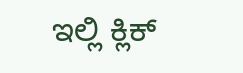ಇಲ್ಲಿ ಕ್ಲಿಕ್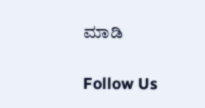ಮಾಡಿ

Follow Us